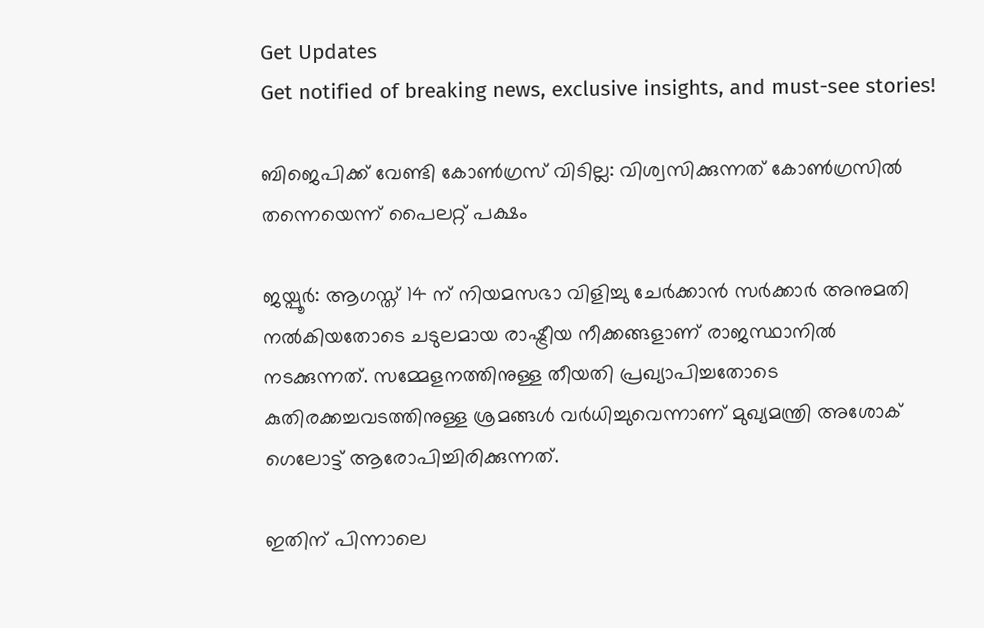Get Updates
Get notified of breaking news, exclusive insights, and must-see stories!

ബിജെപിക്ക് വേണ്ടി കോണ്‍ഗ്രസ് വിടില്ല: വിശ്വസിക്കുന്നത് കോണ്‍ഗ്രസില്‍ തന്നെയെന്ന് പൈലറ്റ് പക്ഷം

ജയ്പൂര്‍: ആഗസ്ത് 14 ന് നിയമസഭാ വിളിച്ചു ചേര്‍ക്കാന്‍ സര്‍ക്കാര്‍ അനുമതി നല്‍കിയതോടെ ചടുലമായ രാഷ്ട്രീയ നീക്കങ്ങളാണ് രാജസ്ഥാനില്‍ നടക്കുന്നത്. സമ്മേളനത്തിനുള്ള തീയതി പ്രഖ്യാപിച്ചതോടെ കുതിരക്കച്ചവടത്തിനുള്ള ശ്രമങ്ങള്‍ വര്‍ധിച്ചുവെന്നാണ് മുഖ്യമന്ത്രി അശോക് ഗെലോട്ട് ആരോപിച്ചിരിക്കുന്നത്.

ഇതിന് പിന്നാലെ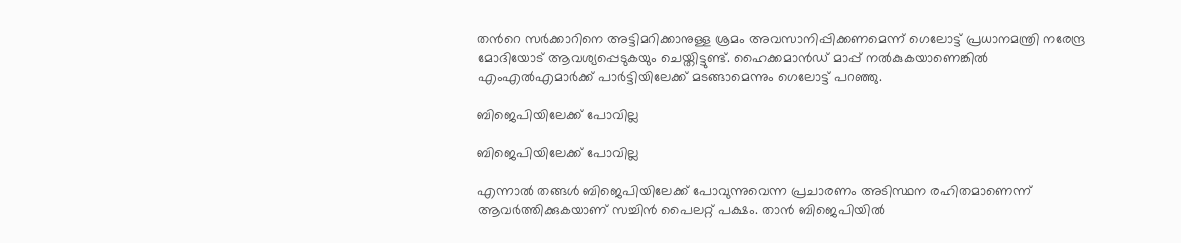തന്‍റെ സര്‍ക്കാറിനെ അട്ടിമറിക്കാനുള്ള ശ്രമം അവസാനിപ്പിക്കണമെന്ന് ഗെലോട്ട് പ്രധാനമന്ത്രി നരേന്ദ്ര മോദിയോട് ആവശ്യപ്പെടുകയും ചെയ്തിട്ടുണ്ട്. ഹൈക്കമാന്‍ഡ് മാപ്പ് നല്‍കുകയാണെങ്കില്‍ എംഎല്‍എമാര്‍ക്ക് പാര്‍ട്ടിയിലേക്ക് മടങ്ങാമെന്നും ഗെലോട്ട് പറഞ്ഞു.

ബിജെപിയിലേക്ക് പോവില്ല

ബിജെപിയിലേക്ക് പോവില്ല

എന്നാല്‍ തങ്ങള്‍ ബിജെപിയിലേക്ക് പോവുന്നുവെന്ന പ്രചാരണം അടിസ്ഥന രഹിതമാണെന്ന് ആവര്‍ത്തിക്കുകയാണ് സച്ചിന്‍ പൈലറ്റ് പക്ഷം. താന്‍ ബിജെപിയില്‍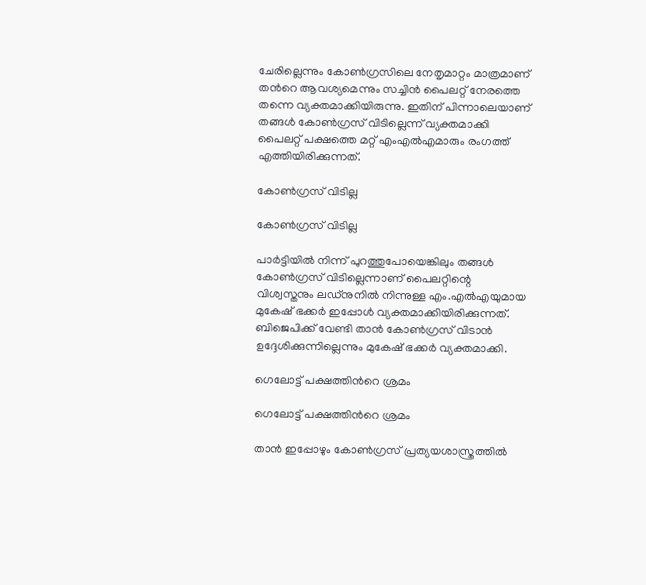ചേരില്ലെന്നും കോണ്‍ഗ്രസിലെ നേതൃമാറ്റം മാത്രമാണ് തന്‍റെ ആവശ്യമെന്നും സച്ചിന്‍ പൈലറ്റ് നേരത്തെ തന്നെ വ്യക്തമാക്കിയിരുന്നു. ഇതിന് പിന്നാലെയാണ് തങ്ങള്‍ കോണ്‍ഗ്രസ് വിടില്ലെന്ന് വ്യക്തമാക്കി പൈലറ്റ് പക്ഷത്തെ മറ്റ് എംഎല്‍എമാരും രംഗത്ത് എത്തിയിരിക്കുന്നത്.

കോണ്‍ഗ്രസ് വിടില്ല

കോണ്‍ഗ്രസ് വിടില്ല

പാര്‍ട്ടിയില്‍ നിന്ന് പുറത്തുപോയെങ്കിലും തങ്ങള്‍ കോണ്‍ഗ്രസ് വിടില്ലെന്നാണ് പൈലറ്റിന്റെ വിശ്വസ്തനും ലഡ്‌നുനില്‍ നിന്നുള്ള എം.എല്‍എയുമായ മുകേഷ് ഭക്കര്‍ ഇപ്പോള്‍ വ്യക്തമാക്കിയിരിക്കുന്നത്. ബിജെപിക്ക് വേണ്ടി താന്‍ കോണ്‍ഗ്രസ് വിടാന്‍ ഉദ്ദേശിക്കുന്നില്ലെന്നും മുകേഷ് ഭക്കര്‍ വ്യക്തമാക്കി.

ഗെലോട്ട് പക്ഷത്തിന്‍റെ ശ്രമം

ഗെലോട്ട് പക്ഷത്തിന്‍റെ ശ്രമം

താന്‍ ഇപ്പോഴും കോണ്‍ഗ്രസ് പ്രത്യയശാസ്ത്രത്തില്‍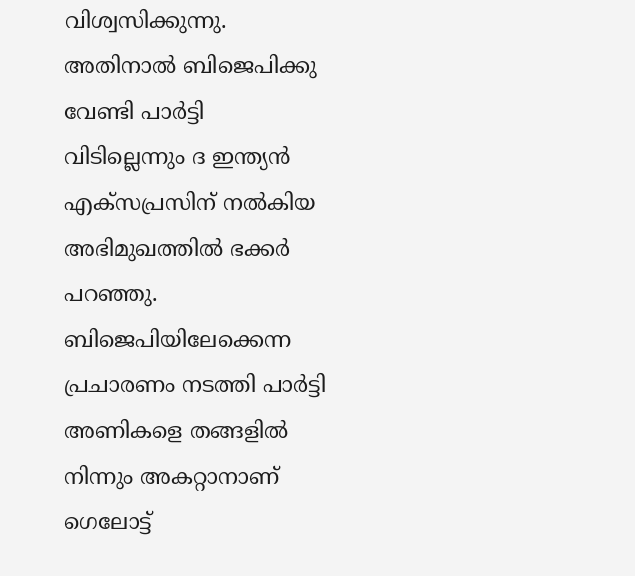വിശ്വസിക്കുന്നു. അതിനാല്‍ ബിജെപിക്കു വേണ്ടി പാര്‍ട്ടി വിടില്ലെന്നും ദ ഇന്ത്യന്‍ എക്‌സപ്രസിന് നല്‍കിയ അഭിമുഖത്തില്‍ ഭക്കര്‍ പറഞ്ഞു. ബിജെപിയിലേക്കെന്ന പ്രചാരണം നടത്തി പാര്‍ട്ടി അണികളെ തങ്ങളില്‍ നിന്നും അകറ്റാനാണ് ഗെലോട്ട്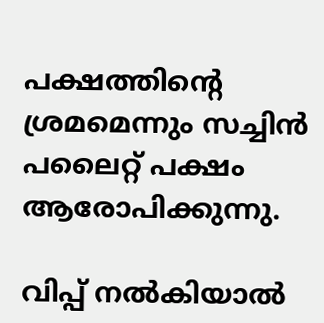പക്ഷത്തിന്‍റെ ശ്രമമെന്നും സച്ചിന്‍ പലൈറ്റ് പക്ഷം ആരോപിക്കുന്നു.

വിപ്പ് നല്‍കിയാല്‍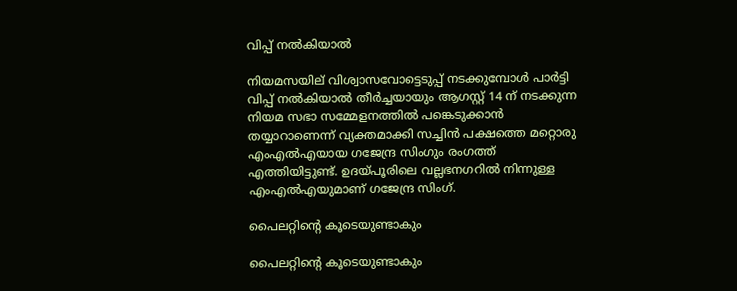വിപ്പ് നല്‍കിയാല്‍

നിയമസയില് വിശ്വാസവോട്ടെടുപ്പ് നടക്കുമ്പോള്‍ പാര്‍ട്ടി വിപ്പ് നല്‍കിയാല്‍ തീര്‍ച്ചയായും ആഗസ്റ്റ് 14 ന് നടക്കുന്ന നിയമ സഭാ സമ്മേളനത്തില്‍ പങ്കെടുക്കാന്‍ തയ്യാറാണെന്ന് വ്യക്തമാക്കി സച്ചിന്‍ പക്ഷത്തെ മറ്റൊരു എംഎല്‍എയായ ഗജേന്ദ്ര സിംഗും രംഗത്ത് എത്തിയിട്ടുണ്ട്. ഉദയ്പൂരിലെ വല്ലഭനഗറില്‍ നിന്നുള്ള എംഎല്‍എയുമാണ് ഗജേന്ദ്ര സിംഗ്.

പൈലറ്റിന്‍റെ കൂടെയുണ്ടാകും

പൈലറ്റിന്‍റെ കൂടെയുണ്ടാകും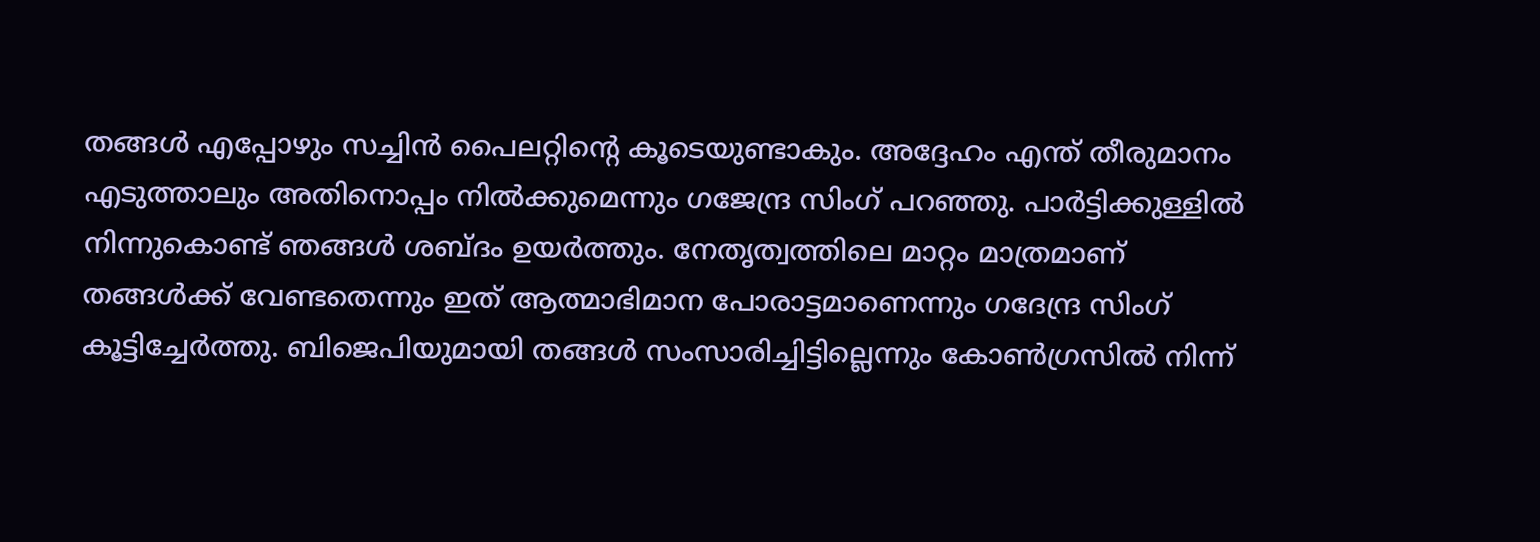തങ്ങള്‍ എപ്പോഴും സച്ചിന്‍ പൈലറ്റിന്‍റെ കൂടെയുണ്ടാകും. അദ്ദേഹം എന്ത് തീരുമാനം എടുത്താലും അതിനൊപ്പം നില്‍ക്കുമെന്നും ഗജേന്ദ്ര സിംഗ് പറഞ്ഞു. പാര്‍ട്ടിക്കുള്ളില്‍ നിന്നുകൊണ്ട് ഞങ്ങള്‍ ശബ്ദം ഉയര്‍ത്തും. നേതൃത്വത്തിലെ മാറ്റം മാത്രമാണ് തങ്ങള്‍ക്ക് വേണ്ടതെന്നും ഇത് ആത്മാഭിമാന പോരാട്ടമാണെന്നും ഗദേന്ദ്ര സിംഗ് കൂട്ടിച്ചേര്‍ത്തു. ബിജെപിയുമായി തങ്ങള്‍ സംസാരിച്ചിട്ടില്ലെന്നും കോണ്‍ഗ്രസില്‍ നിന്ന്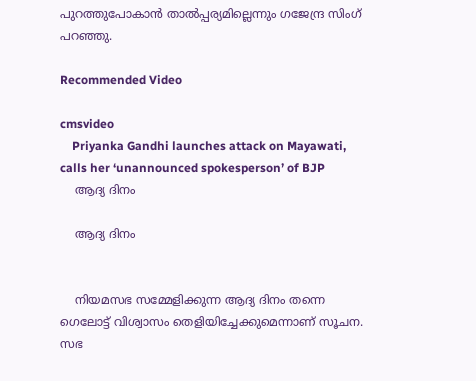പുറത്തുപോകാന്‍ താല്‍പ്പര്യമില്ലെന്നും ഗജേന്ദ്ര സിംഗ് പറഞ്ഞു.

Recommended Video

cmsvideo
    Priyanka Gandhi launches attack on Mayawati, calls her ‘unannounced spokesperson’ of BJP
    ആദ്യ ദിനം

    ആദ്യ ദിനം


    നിയമസഭ സമ്മേളിക്കുന്ന ആദ്യ ദിനം തന്നെ ഗെലോട്ട് വിശ്വാസം തെളിയിച്ചേക്കുമെന്നാണ് സൂചന. സഭ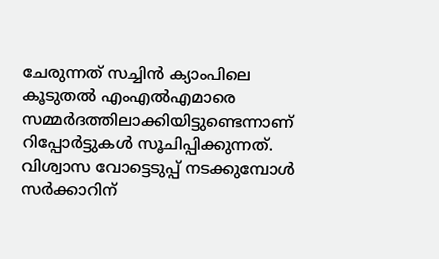ചേരുന്നത് സച്ചിന്‍ ക്യാംപിലെ കൂടുതല്‍ എംഎല്‍എമാരെ സമ്മര്‍ദത്തിലാക്കിയിട്ടുണ്ടെന്നാണ് റിപ്പോര്‍ട്ടുകള്‍ സൂചിപ്പിക്കുന്നത്. വിശ്വാസ വോട്ടെടുപ്പ് നടക്കുമ്പോള്‍ സര്‍ക്കാറിന്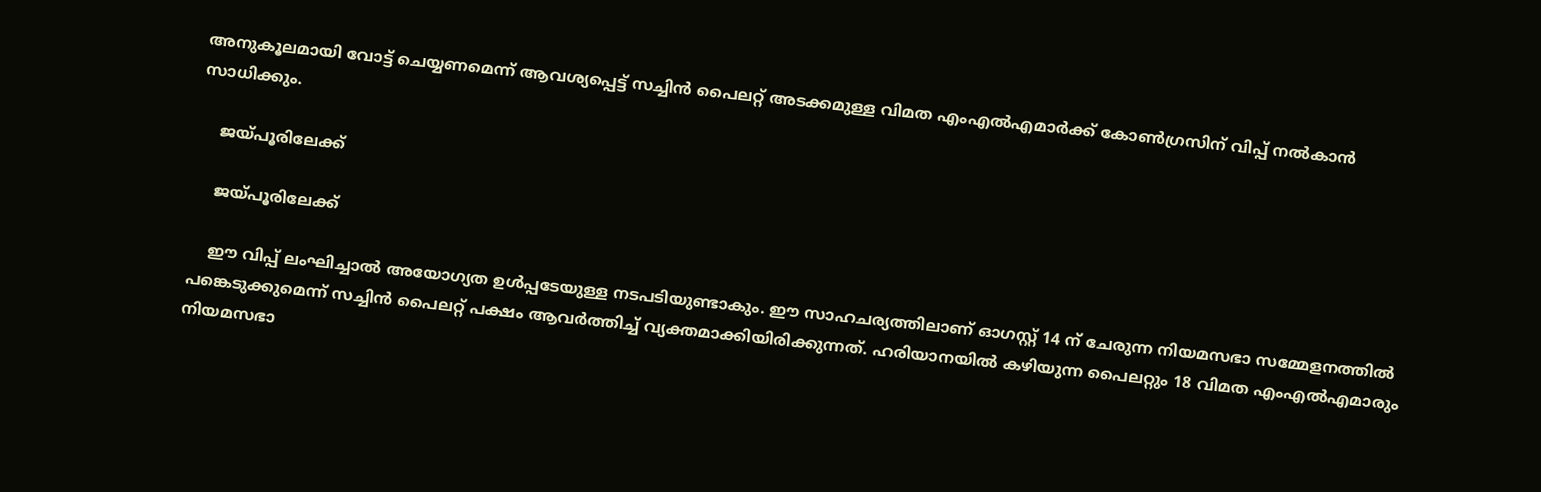അനുകൂലമായി വോട്ട് ചെയ്യണമെന്ന് ആവശ്യപ്പെട്ട് സച്ചിന്‍ പൈലറ്റ് അടക്കമുള്ള വിമത എംഎല്‍എമാര്‍ക്ക് കോണ്‍ഗ്രസിന് വിപ്പ് നല്‍കാന്‍ സാധിക്കും.

    ജയ്പൂരിലേക്ക്

    ജയ്പൂരിലേക്ക്

    ഈ വിപ്പ് ലംഘിച്ചാല്‍ അയോഗ്യത ഉള്‍പ്പടേയുള്ള നടപടിയുണ്ടാകും. ഈ സാഹചര്യത്തിലാണ് ഓഗസ്റ്റ് 14 ന് ചേരുന്ന നിയമസഭാ സമ്മേളനത്തില്‍ പങ്കെടുക്കുമെന്ന് സച്ചിന്‍ പൈലറ്റ് പക്ഷം ആവര്‍ത്തിച്ച് വ്യക്തമാക്കിയിരിക്കുന്നത്. ഹരിയാനയില്‍ കഴിയുന്ന പൈലറ്റും 18 വിമത എംഎല്‍എമാരും നിയമസഭാ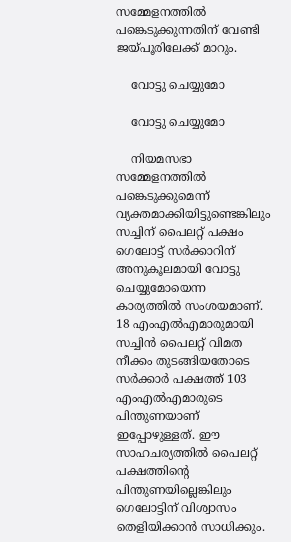സമ്മേളനത്തില്‍ പങ്കെടുക്കുന്നതിന് വേണ്ടി ജയ്പൂരിലേക്ക് മാറും.

    വോട്ടു ചെയ്യുമോ

    വോട്ടു ചെയ്യുമോ

    നിയമസഭാ സമ്മേളനത്തില്‍ പങ്കെടുക്കുമെന്ന് വ്യക്തമാക്കിയിട്ടുണ്ടെങ്കിലും സച്ചിന‍് പൈലറ്റ് പക്ഷം ഗെലോട്ട് സര്‍ക്കാറിന് അനുകൂലമായി വോട്ടു ചെയ്യുമോയെന്ന കാര്യത്തില്‍ സംശയമാണ്. 18 എംഎല്‍എമാരുമായി സച്ചിന്‍ പൈലറ്റ് വിമത നീക്കം തുടങ്ങിയതോടെ സര്‍ക്കാര്‍ പക്ഷത്ത് 103 എംഎല്‍എമാരുടെ പിന്തുണയാണ് ഇപ്പോഴുള്ളത്. ഈ സാഹചര്യത്തില്‍ പൈലറ്റ് പക്ഷത്തിന്‍റെ പിന്തുണയില്ലെങ്കിലും ഗെലോട്ടിന് വിശ്വാസം തെളിയിക്കാന്‍ സാധിക്കും.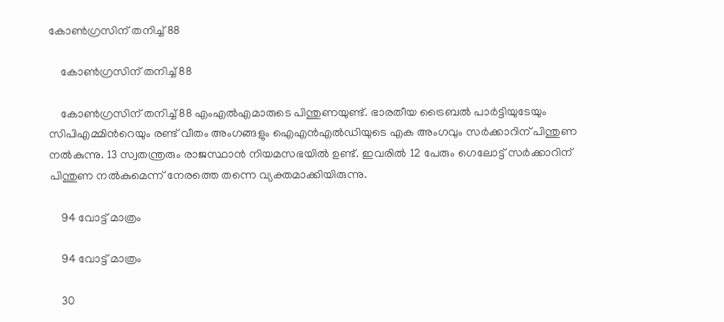കോണ്‍ഗ്രസിന് തനിച്ച് 88

    കോണ്‍ഗ്രസിന് തനിച്ച് 88

    കോണ്‍ഗ്രസിന് തനിച്ച് 88 എംഎല്‍എമാരുടെ പിന്തുണയുണ്ട്. ഭാരതീയ ട്രൈബല്‍ പാര്‍ട്ടിയുടേയും സിപിഎമ്മിന്‍റെയും രണ്ട് വീതം അംഗങ്ങളും ഐഎന്‍എല്‍ഡിയുടെ എക അംഗവും സര്‍ക്കാറിന് പിന്തുണ നല്‍കുന്നു. 13 സ്വതന്ത്രരും രാജസ്ഥാന്‍ നിയമസഭയില്‍ ഉണ്ട്. ഇവരില്‍ 12 പേരും ഗെലോട്ട് സര്‍ക്കാറിന് പിന്തുണ നല്‍കുമെന്ന് നേരത്തെ തന്നെ വ്യക്തമാക്കിയിരുന്നു.

    94 വോട്ട് മാത്രം

    94 വോട്ട് മാത്രം

    30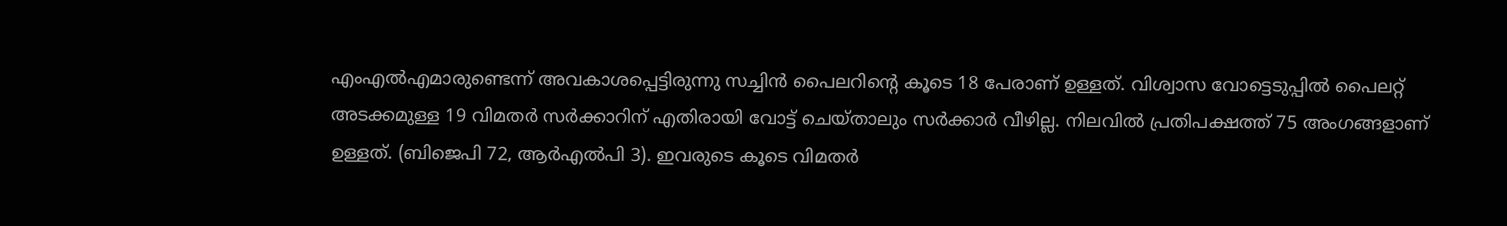എം‌എൽ‌എമാരുണ്ടെന്ന് അവകാശപ്പെട്ടിരുന്നു സച്ചിൻ പൈലറിന്‍റെ കൂടെ 18 പേരാണ് ഉള്ളത്. വിശ്വാസ വോട്ടെടുപ്പില്‍ പൈലറ്റ് അടക്കമുള്ള 19 വിമതര്‍ സര്‍ക്കാറിന് എതിരായി വോട്ട് ചെയ്താലും സര്‍ക്കാര്‍ വീഴില്ല. നിലവില്‍ പ്രതിപക്ഷത്ത് 75 അംഗങ്ങളാണ് ഉള്ളത്. (ബിജെപി 72, ആര്‍എല്‍പി 3). ഇവരുടെ കൂടെ വിമതര്‍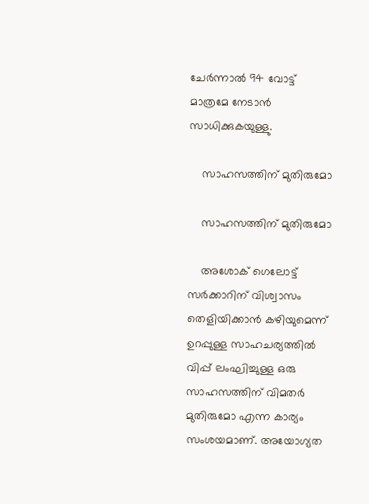ചേര്‍ന്നാല്‍ 94 വോട്ട് മാത്രമേ നേടാന്‍ സാധിക്കുകയുള്ളു.

    സാഹസത്തിന് മുതിരുമോ

    സാഹസത്തിന് മുതിരുമോ

    അശോക് ഗെലോട്ട് സര്‍ക്കാറിന് വിശ്വാസം തെളിയിക്കാന്‍ കഴിയുമെന്ന് ഉറപ്പുള്ള സാഹചര്യത്തില്‍ വിപ്പ് ലംഘിച്ചുള്ള ഒരു സാഹസത്തിന് വിമതര്‍ മുതിരുമോ എന്ന കാര്യം സംശയമാണ്. അയോഗ്യത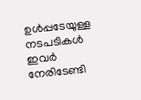ഉള്‍പ്പടേയുള്ള നടപടികള്‍ ഇവര്‍ നേരിടേണ്ടി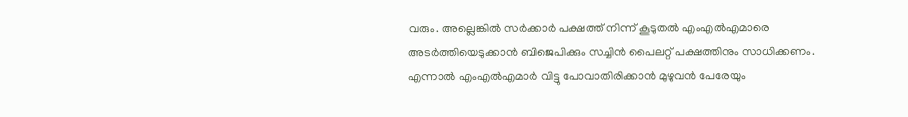വരും. അല്ലെങ്കില്‍ സര്‍ക്കാര്‍ പക്ഷത്ത് നിന്ന് കൂടുതല്‍ എംഎല്‍എമാരെ അടര്‍ത്തിയെടുക്കാന്‍ ബിജെപിക്കും സച്ചിന്‍ പൈലറ്റ് പക്ഷത്തിനും സാധിക്കണം. എന്നാല്‍ എംഎല്‍എമാര്‍ വിട്ടു പോവാതിരിക്കാന്‍ മുഴുവന്‍ പേരേയും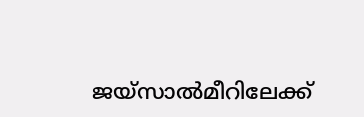ജയ്സാല്‍മീറിലേക്ക്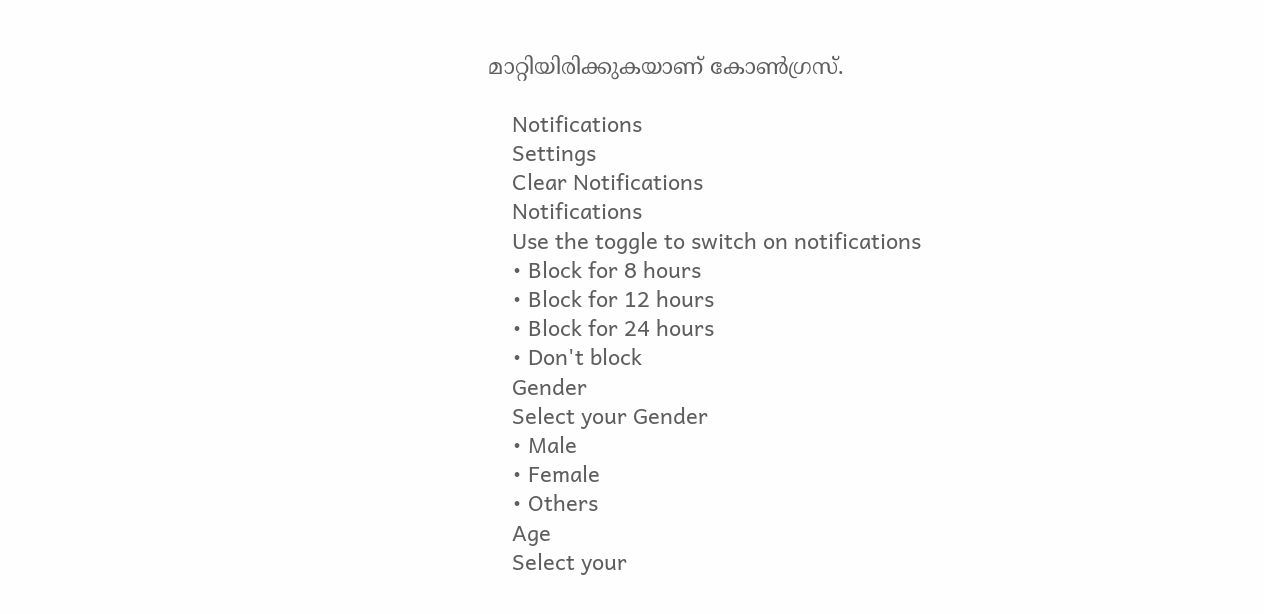മാറ്റിയിരിക്കുകയാണ് കോണ്‍ഗ്രസ്.

    Notifications
    Settings
    Clear Notifications
    Notifications
    Use the toggle to switch on notifications
    • Block for 8 hours
    • Block for 12 hours
    • Block for 24 hours
    • Don't block
    Gender
    Select your Gender
    • Male
    • Female
    • Others
    Age
    Select your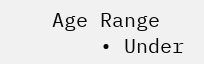Age Range
    • Under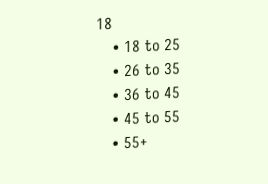18
    • 18 to 25
    • 26 to 35
    • 36 to 45
    • 45 to 55
    • 55+